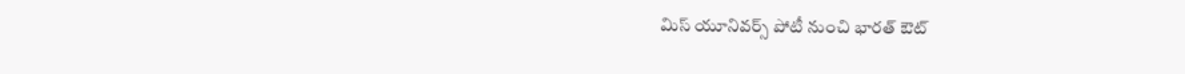మిస్ యూనివర్స్ పోటీ నుంచి భారత్ ఔట్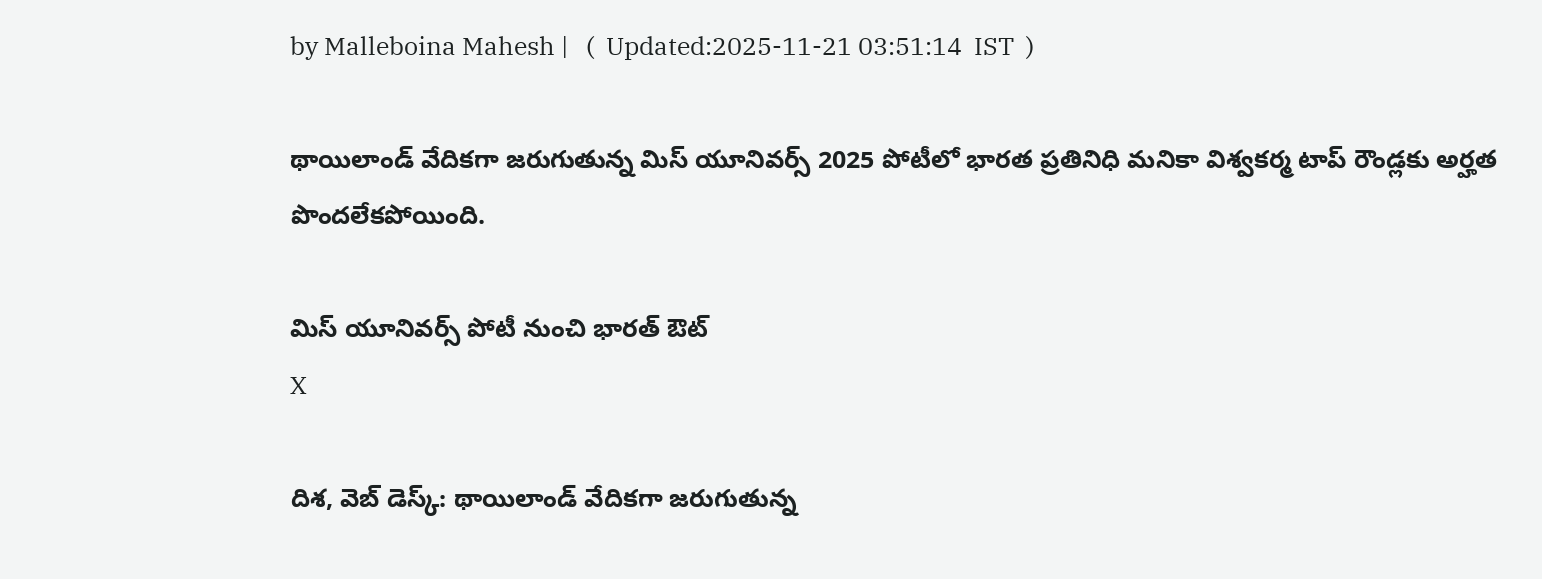by Malleboina Mahesh |   (  Updated:2025-11-21 03:51:14  IST  )

థాయిలాండ్‌ వేదికగా జరుగుతున్న మిస్ యూనివర్స్ 2025 పోటీలో భారత ప్రతినిధి మనికా విశ్వకర్మ టాప్ రౌండ్లకు అర్హత పొందలేకపోయింది.

మిస్ యూనివర్స్ పోటీ నుంచి భారత్ ఔట్
X

దిశ, వెబ్ డెస్క్: థాయిలాండ్‌ వేదికగా జరుగుతున్న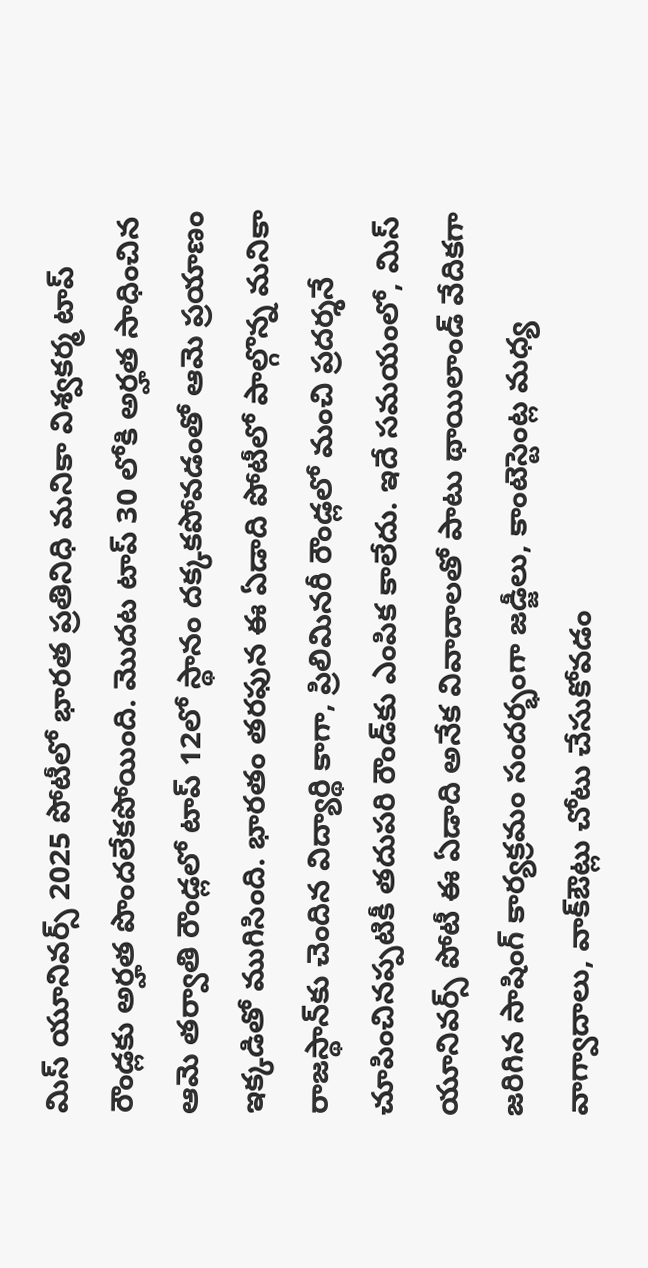మిస్ యూనివర్స్ 2025 పోటీలో భారత ప్రతినిధి మనికా విశ్వకర్మ టాప్ రౌండ్లకు అర్హత పొందలేకపోయింది. మొదట టాప్ 30 లోకి అర్హత సాధించిన ఆమె తర్వాతి రౌండ్లలో టాప్ 12లో స్థానం దక్కకపోవడంతో ఆమె ప్రయాణం ఇక్కడితో ముగిసింది. భారతం తరఫున ఈ ఏడాది పోటీలో పాల్గొన్న మనికా రాజస్థాన్‌కు చెందిన విద్యార్థి కాగా, ప్రిలిమినరీ రౌండ్లలో మంచి ప్రదర్శనే చూపించినప్పటికీ తదుపరి రౌండ్‌కు ఎంపిక కాలేదు. ఇదే సమయంలో, మిస్ యూనివర్స్ పోటీ ఈ ఏడాది అనేక వివాదాలతో పాటు థాయిలాండ్ వేదికగా జరిగిన సాషింగ్ కార్యక్రమం సందర్భంగా జడ్జీలు, కాంటెస్టెంట్ల మధ్య వాగ్వాదాలు, వాక్‌ఔట్లు చోటు చేసుకోవడం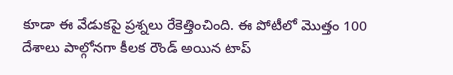కూడా ఈ వేడుకపై ప్రశ్నలు రేకెత్తించింది. ఈ పోటీలో మొత్తం 100 దేశాలు పాల్గోనగా కీలక రౌండ్ అయిన టాప్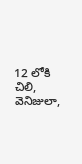12 లోకి చిలి, వెనిజులా,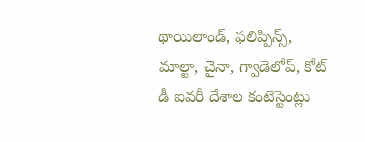థాయిలాండ్, ఫలిప్పిన్స్, మాల్టా, చైనా, గ్వాడెలోప్, కోట్ డీ ఐవరీ దేశాల కంటెస్టెంట్లు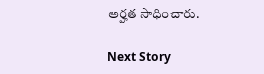అర్హత సాధించారు.

Next Story